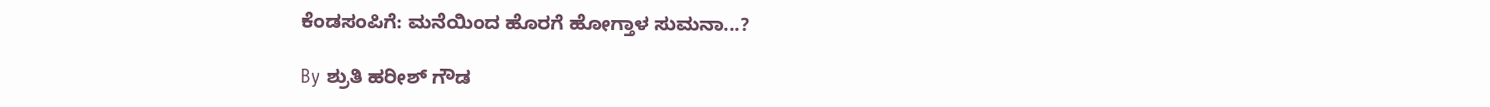ಕೆಂಡಸಂಪಿಗೆ: ಮನೆಯಿಂದ ಹೊರಗೆ ಹೋಗ್ತಾಳ ಸುಮನಾ...?

By ಶ್ರುತಿ ಹರೀಶ್ ಗೌಡ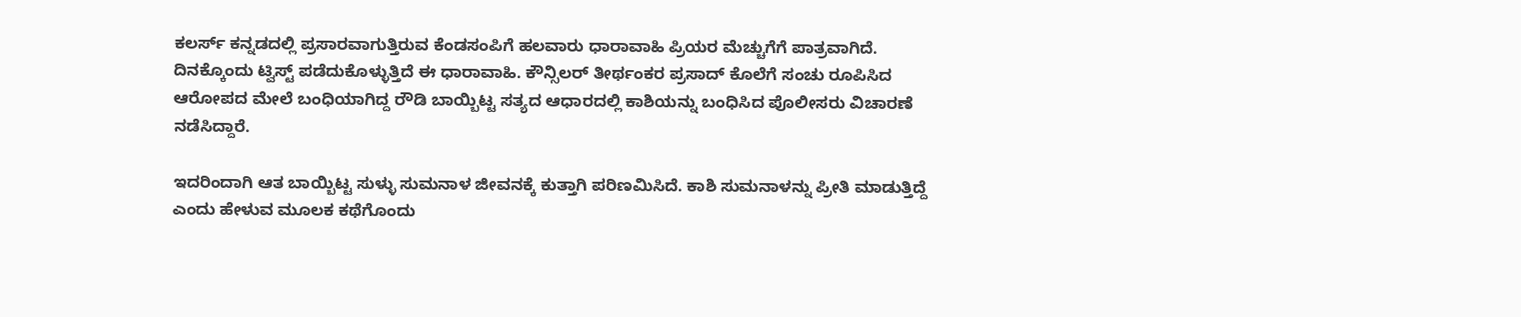ಕಲರ್ಸ್ ಕನ್ನಡದಲ್ಲಿ ಪ್ರಸಾರವಾಗುತ್ತಿರುವ ಕೆಂಡಸಂಪಿಗೆ ಹಲವಾರು ಧಾರಾವಾಹಿ ಪ್ರಿಯರ ಮೆಚ್ಚುಗೆಗೆ ಪಾತ್ರವಾಗಿದೆ. ದಿನಕ್ಕೊಂದು ಟ್ವಿಸ್ಟ್ ಪಡೆದುಕೊಳ್ಳುತ್ತಿದೆ ಈ ಧಾರಾವಾಹಿ. ಕೌನ್ಸಿಲರ್ ತೀರ್ಥಂಕರ ಪ್ರಸಾದ್ ಕೊಲೆಗೆ ಸಂಚು ರೂಪಿಸಿದ ಆರೋಪದ ಮೇಲೆ ಬಂಧಿಯಾಗಿದ್ದ ರೌಡಿ ಬಾಯ್ಬಿಟ್ಟ ಸತ್ಯದ ಆಧಾರದಲ್ಲಿ ಕಾಶಿಯನ್ನು ಬಂಧಿಸಿದ ಪೊಲೀಸರು ವಿಚಾರಣೆ ನಡೆಸಿದ್ದಾರೆ.

ಇದರಿಂದಾಗಿ ಆತ ಬಾಯ್ಬಿಟ್ಟ ಸುಳ್ಳು ಸುಮನಾಳ ಜೀವನಕ್ಕೆ ಕುತ್ತಾಗಿ ಪರಿಣಮಿಸಿದೆ. ಕಾಶಿ ಸುಮನಾಳನ್ನು ಪ್ರೀತಿ ಮಾಡುತ್ತಿದ್ದೆ ಎಂದು ಹೇಳುವ ಮೂಲಕ ಕಥೆಗೊಂದು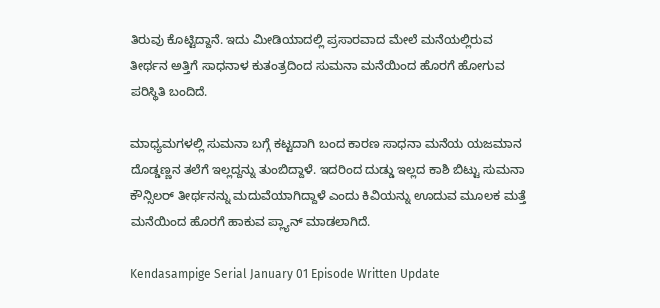ತಿರುವು ಕೊಟ್ಟಿದ್ದಾನೆ. ಇದು ಮೀಡಿಯಾದಲ್ಲಿ ಪ್ರಸಾರವಾದ ಮೇಲೆ ಮನೆಯಲ್ಲಿರುವ ತೀರ್ಥನ ಅತ್ತಿಗೆ ಸಾಧನಾಳ ಕುತಂತ್ರದಿಂದ ಸುಮನಾ ಮನೆಯಿಂದ ಹೊರಗೆ ಹೋಗುವ ಪರಿಸ್ಥಿತಿ ಬಂದಿದೆ.

ಮಾಧ್ಯಮಗಳಲ್ಲಿ ಸುಮನಾ ಬಗ್ಗೆ ಕಟ್ಟದಾಗಿ ಬಂದ ಕಾರಣ ಸಾಧನಾ ಮನೆಯ ಯಜಮಾನ ದೊಡ್ಡಣ್ಣನ ತಲೆಗೆ ಇಲ್ಲದ್ದನ್ನು ತುಂಬಿದ್ದಾಳೆ. ಇದರಿಂದ ದುಡ್ಡು ಇಲ್ಲದ ಕಾಶಿ ಬಿಟ್ಟು ಸುಮನಾ ಕೌನ್ಸಿಲರ್ ತೀರ್ಥನನ್ನು ಮದುವೆಯಾಗಿದ್ದಾಳೆ ಎಂದು ಕಿವಿಯನ್ನು ಊದುವ ಮೂಲಕ ಮತ್ತೆ ಮನೆಯಿಂದ ಹೊರಗೆ ಹಾಕುವ ಪ್ಲ್ಯಾನ್ ಮಾಡಲಾಗಿದೆ.

Kendasampige Serial January 01 Episode Written Update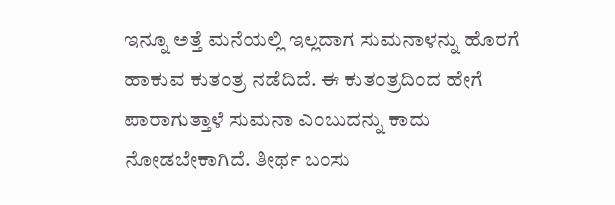ಇನ್ನೂ ಅತ್ತೆ ಮನೆಯಲ್ಲಿ ಇಲ್ಲದಾಗ ಸುಮನಾಳನ್ನು ಹೊರಗೆ ಹಾಕುವ ಕುತಂತ್ರ ನಡೆದಿದೆ. ಈ ಕುತಂತ್ರದಿಂದ ಹೇಗೆ ಪಾರಾಗುತ್ತಾಳೆ ಸುಮನಾ ಎಂಬುದನ್ನು ಕಾದು ನೋಡಬೇಕಾಗಿದೆ. ತೀರ್ಥ ಬಂಸು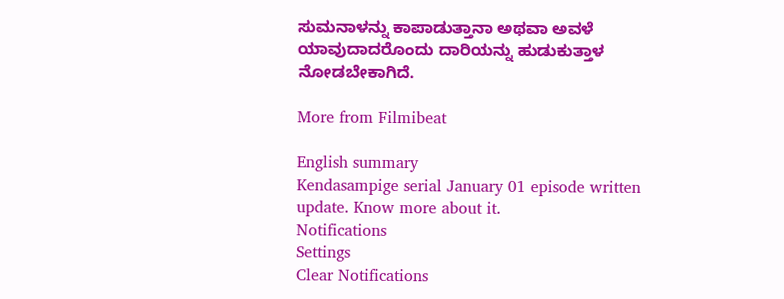ಸುಮನಾಳನ್ನು ಕಾಪಾಡುತ್ತಾನಾ ಅಥವಾ ಅವಳೆ ಯಾವುದಾದರೊಂದು ದಾರಿಯನ್ನು ಹುಡುಕುತ್ತಾಳ ನೋಡಬೇಕಾಗಿದೆ.

More from Filmibeat

English summary
Kendasampige serial January 01 episode written update. Know more about it.
Notifications
Settings
Clear Notifications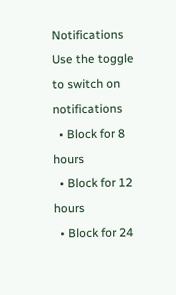Notifications
Use the toggle to switch on notifications
  • Block for 8 hours
  • Block for 12 hours
  • Block for 24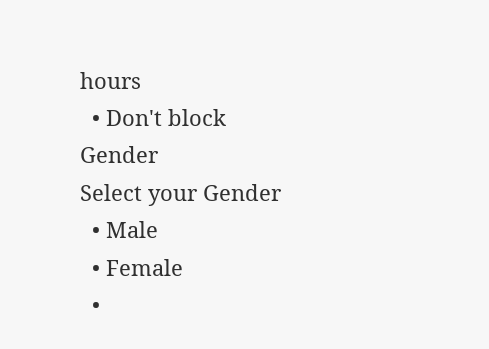hours
  • Don't block
Gender
Select your Gender
  • Male
  • Female
  •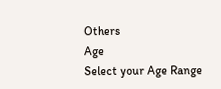Others
Age
Select your Age Range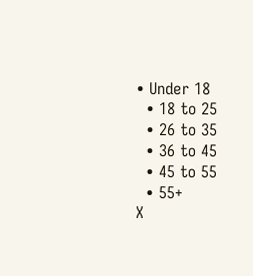• Under 18
  • 18 to 25
  • 26 to 35
  • 36 to 45
  • 45 to 55
  • 55+
X